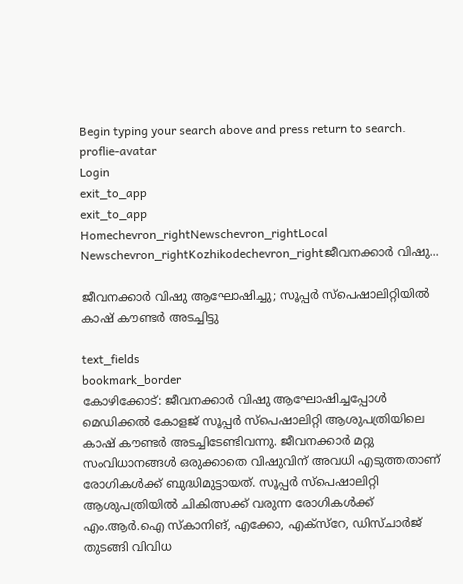Begin typing your search above and press return to search.
proflie-avatar
Login
exit_to_app
exit_to_app
Homechevron_rightNewschevron_rightLocal Newschevron_rightKozhikodechevron_rightജീവനക്കാർ വിഷു...

ജീവനക്കാർ വിഷു ആഘോഷിച്ചു; സൂപ്പർ സ്പെഷാലിറ്റിയിൽ കാഷ് കൗണ്ടർ അടച്ചിട്ടു

text_fields
bookmark_border
കോഴിക്കോട്: ജീവനക്കാർ വിഷു ആഘോഷിച്ചപ്പോൾ മെഡിക്കൽ കോളജ് സൂപ്പർ സ്പെഷാലിറ്റി ആശുപത്രിയിലെ കാഷ് കൗണ്ടർ അടച്ചിടേണ്ടിവന്നു. ജീവനക്കാർ മറ്റു സംവിധാനങ്ങൾ ഒരുക്കാതെ വിഷുവിന് അവധി എടുത്തതാണ് രോഗികൾക്ക് ബുദ്ധിമുട്ടായത്. സൂപ്പർ സ്പെഷാലിറ്റി ആശുപത്രിയിൽ ചികിത്സക്ക് വരുന്ന രോഗികൾക്ക് എം.ആർ.ഐ സ്കാനിങ്, എക്കോ, എക്സ്റേ, ഡിസ്ചാർജ് തുടങ്ങി വിവിധ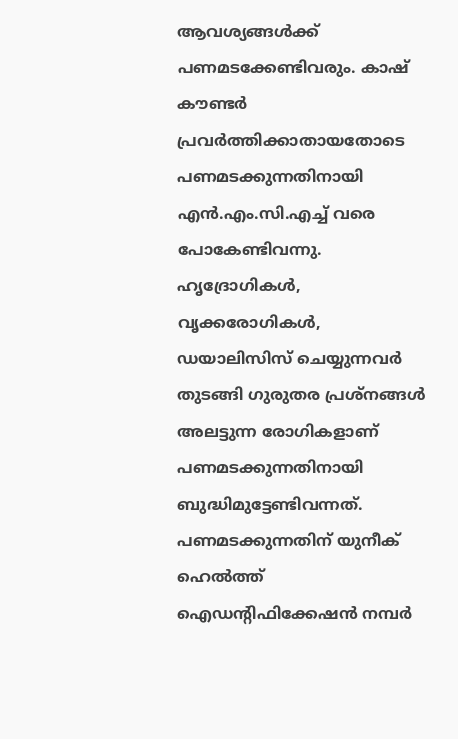ആവശ്യങ്ങൾക്ക് പണമടക്കേണ്ടിവരും. കാഷ് കൗണ്ടർ പ്രവർത്തിക്കാതായതോടെ പണമടക്കുന്നതിനായി എൻ.എം.സി.എച്ച് വരെ പോകേണ്ടിവന്നു. ഹൃദ്രോഗികൾ, വൃക്കരോഗികൾ, ഡയാലിസിസ് ചെയ്യുന്നവർ തുടങ്ങി ഗുരുതര പ്രശ്നങ്ങൾ അലട്ടുന്ന രോഗികളാണ് പണമടക്കുന്നതിനായി ബുദ്ധിമുട്ടേണ്ടിവന്നത്. പണമടക്കുന്നതിന് യുനീക് ഹെൽത്ത് ഐഡന്‍റിഫിക്കേഷൻ നമ്പർ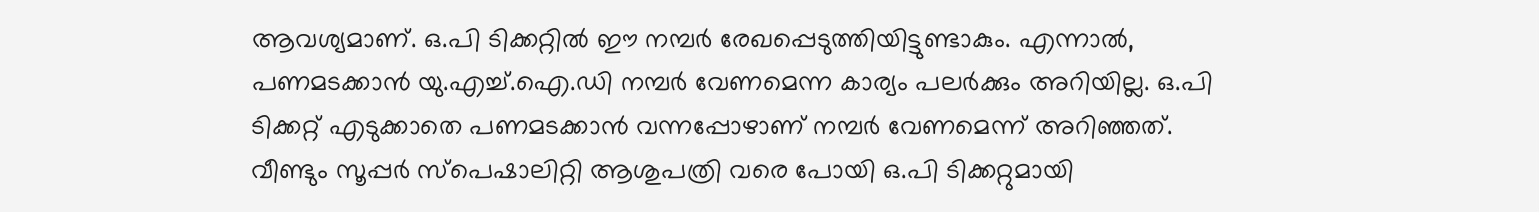ആവശ്യമാണ്. ഒ.പി ടിക്കറ്റിൽ ഈ നമ്പർ രേഖപ്പെടുത്തിയിട്ടുണ്ടാകും. എന്നാൽ, പണമടക്കാൻ യു.എച്ച്.ഐ.ഡി നമ്പർ വേണമെന്ന കാര്യം പലർക്കും അറിയില്ല. ഒ.പി ടിക്കറ്റ് എടുക്കാതെ പണമടക്കാൻ വന്നപ്പോഴാണ് നമ്പർ വേണമെന്ന് അറിഞ്ഞത്. വീണ്ടും സൂപ്പർ സ്പെഷാലിറ്റി ആശുപത്രി വരെ പോയി ഒ.പി ടിക്കറ്റുമായി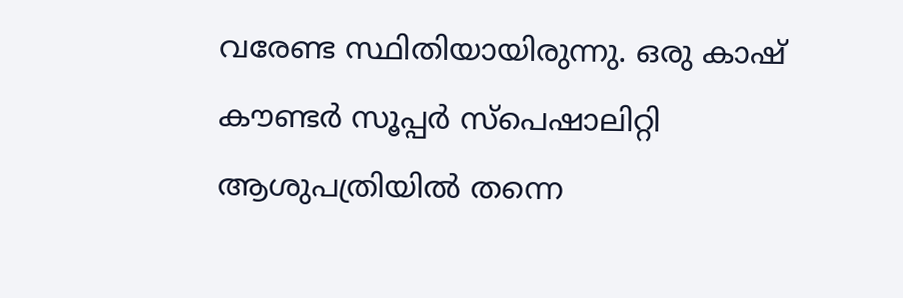വരേണ്ട സ്ഥിതിയായിരുന്നു. ഒരു കാഷ് കൗണ്ടർ സൂപ്പർ സ്പെഷാലിറ്റി ആശുപത്രിയിൽ തന്നെ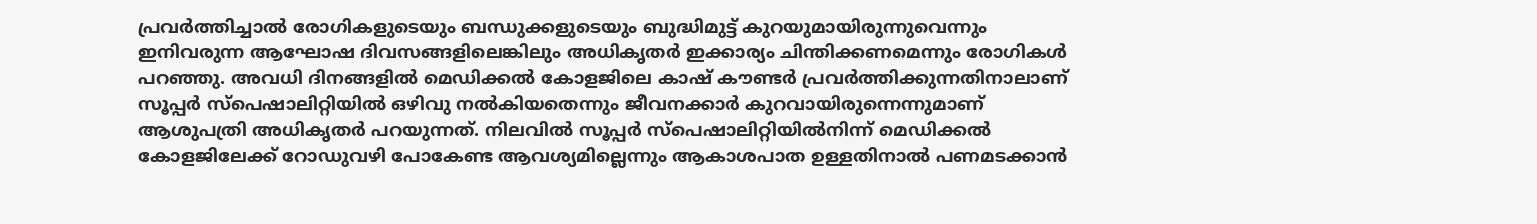പ്രവർത്തിച്ചാൽ രോഗികളുടെയും ബന്ധുക്കളുടെയും ബുദ്ധിമുട്ട് കുറയുമായിരുന്നുവെന്നും ഇനിവരുന്ന ആഘോഷ ദിവസങ്ങളിലെങ്കിലും അധികൃതർ ഇക്കാര്യം ചിന്തിക്കണമെന്നും രോഗികൾ പറഞ്ഞു. അവധി ദിനങ്ങളിൽ മെഡിക്കൽ കോളജിലെ കാഷ് കൗണ്ടർ പ്രവർത്തിക്കുന്നതിനാലാണ് സൂപ്പർ സ്പെഷാലിറ്റിയിൽ ഒഴിവു നൽകിയതെന്നും ജീവനക്കാർ കുറവായിരുന്നെന്നുമാണ് ആശുപത്രി അധികൃതർ പറയുന്നത്. നിലവിൽ സൂപ്പർ സ്പെഷാലിറ്റിയിൽനിന്ന് മെഡിക്കൽ കോളജിലേക്ക് റോഡുവഴി പോകേണ്ട ആവശ്യമില്ലെന്നും ആകാശപാത ഉള്ളതിനാൽ പണമടക്കാൻ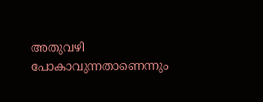അതുവഴി പോകാവുന്നതാണെന്നും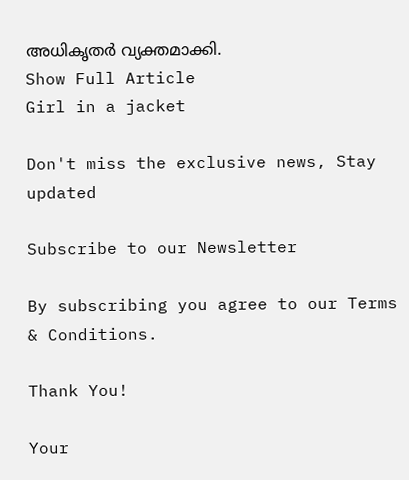അധികൃതർ വ്യക്തമാക്കി.
Show Full Article
Girl in a jacket

Don't miss the exclusive news, Stay updated

Subscribe to our Newsletter

By subscribing you agree to our Terms & Conditions.

Thank You!

Your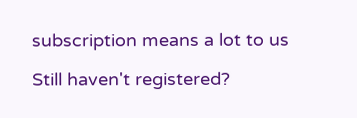subscription means a lot to us

Still haven't registered?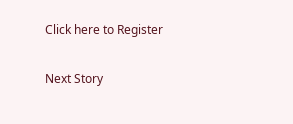Click here to Register

Next Story